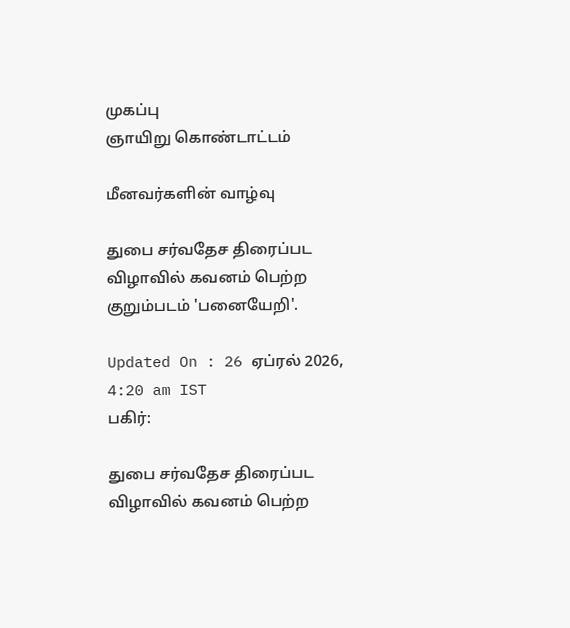முகப்பு
ஞாயிறு கொண்டாட்டம்

மீனவர்களின் வாழ்வு

துபை சர்வதேச திரைப்பட விழாவில் கவனம் பெற்ற குறும்படம் 'பனையேறி'.

Updated On : 26 ஏப்ரல் 2026, 4:20 am IST
பகிர்:

துபை சர்வதேச திரைப்பட விழாவில் கவனம் பெற்ற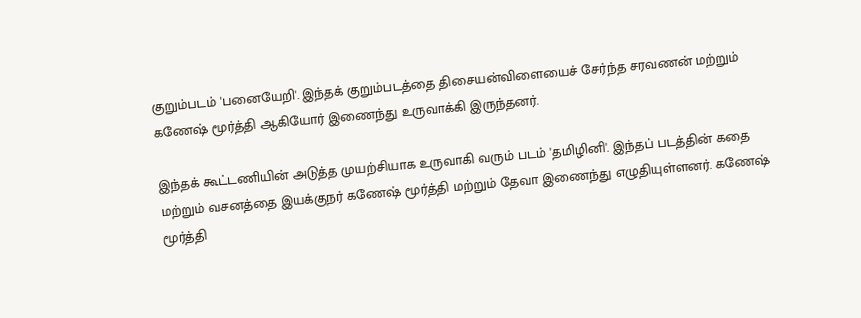குறும்படம் 'பனையேறி'. இந்தக் குறும்படத்தை திசையன்விளையைச் சேர்ந்த சரவணன் மற்றும் கணேஷ் மூர்த்தி ஆகியோர் இணைந்து உருவாக்கி இருந்தனர்.

இந்தக் கூட்டணியின் அடுத்த முயற்சியாக உருவாகி வரும் படம் 'தமிழினி'. இந்தப் படத்தின் கதை மற்றும் வசனத்தை இயக்குநர் கணேஷ் மூர்த்தி மற்றும் தேவா இணைந்து எழுதியுள்ளனர். கணேஷ் மூர்த்தி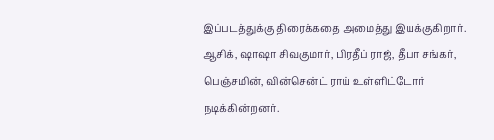இப்படத்துக்கு திரைக்கதை அமைத்து இயக்குகிறார். ஆசிக், ஷாஷா சிவகுமார், பிரதீப் ராஜ், தீபா சங்கர், பெஞ்சமின், வின்சென்ட் ராய் உள்ளிட்டோர் நடிக்கின்றனர்.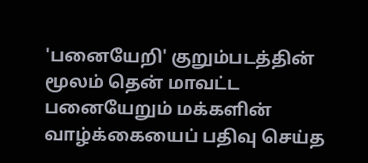'பனையேறி' குறும்படத்தின் மூலம் தென் மாவட்ட பனையேறும் மக்களின் வாழ்க்கையைப் பதிவு செய்த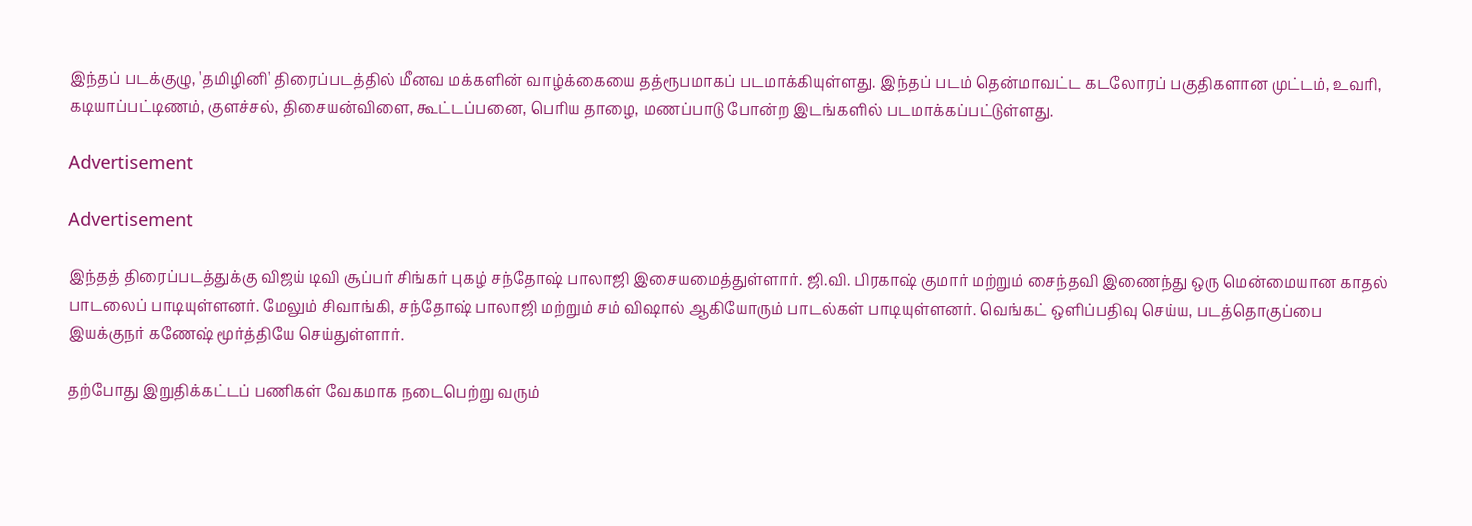இந்தப் படக்குழு, 'தமிழினி' திரைப்படத்தில் மீனவ மக்களின் வாழ்க்கையை தத்ரூபமாகப் படமாக்கியுள்ளது. இந்தப் படம் தென்மாவட்ட கடலோரப் பகுதிகளான முட்டம், உவரி, கடியாப்பட்டிணம், குளச்சல், திசையன்விளை, கூட்டப்பனை, பெரிய தாழை, மணப்பாடு போன்ற இடங்களில் படமாக்கப்பட்டுள்ளது.

Advertisement

Advertisement

இந்தத் திரைப்படத்துக்கு விஜய் டிவி சூப்பர் சிங்கர் புகழ் சந்தோஷ் பாலாஜி இசையமைத்துள்ளார். ஜி.வி. பிரகாஷ் குமார் மற்றும் சைந்தவி இணைந்து ஒரு மென்மையான காதல் பாடலைப் பாடியுள்ளனர். மேலும் சிவாங்கி, சந்தோஷ் பாலாஜி மற்றும் சம் விஷால் ஆகியோரும் பாடல்கள் பாடியுள்ளனர். வெங்கட் ஒளிப்பதிவு செய்ய, படத்தொகுப்பை இயக்குநர் கணேஷ் மூர்த்தியே செய்துள்ளார்.

தற்போது இறுதிக்கட்டப் பணிகள் வேகமாக நடைபெற்று வரும்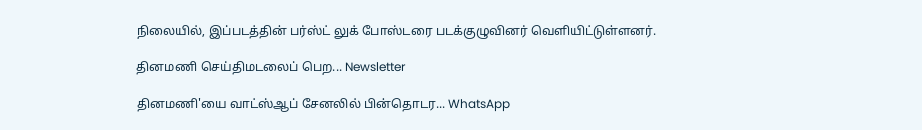நிலையில், இப்படத்தின் பர்ஸ்ட் லுக் போஸ்டரை படக்குழுவினர் வெளியிட்டுள்ளனர்.

தினமணி செய்திமடலைப் பெற... Newsletter

தினமணி'யை வாட்ஸ்ஆப் சேனலில் பின்தொடர... WhatsApp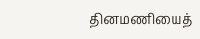தினமணியைத்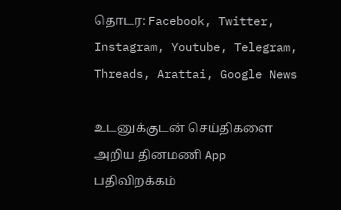தொடர: Facebook, Twitter, Instagram, Youtube, Telegram, Threads, Arattai, Google News

உடனுக்குடன் செய்திகளை அறிய தினமணி App பதிவிறக்கம்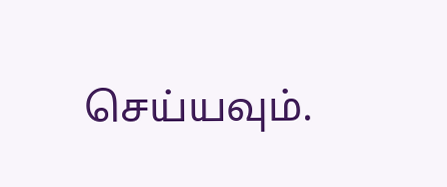செய்யவும்.